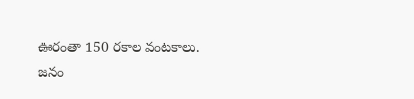ఊరంతా 150 రకాల వంటకాలు.
జనం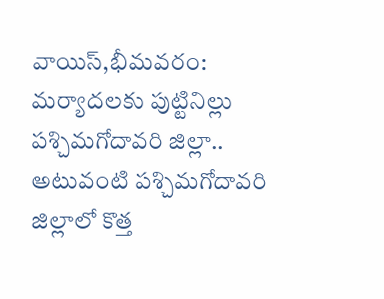వాయిస్,భీమవరం:
మర్యాదలకు పుట్టినిల్లు పశ్చిమగోదావరి జిల్లా.. అటువంటి పశ్చిమగోదావరి జిల్లాలో కొత్త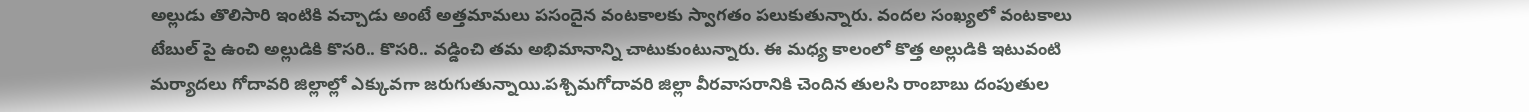అల్లుడు తొలిసారి ఇంటికి వచ్చాడు అంటే అత్తమామలు పసందైన వంటకాలకు స్వాగతం పలుకుతున్నారు. వందల సంఖ్యలో వంటకాలు టేబుల్ పై ఉంచి అల్లుడికి కొసరి.. కొసరి.. వడ్డించి తమ అభిమానాన్ని చాటుకుంటున్నారు. ఈ మధ్య కాలంలో కొత్త అల్లుడికి ఇటువంటి మర్యాదలు గోదావరి జిల్లాల్లో ఎక్కువగా జరుగుతున్నాయి.పశ్చిమగోదావరి జిల్లా వీరవాసరానికి చెందిన తులసి రాంబాబు దంపుతుల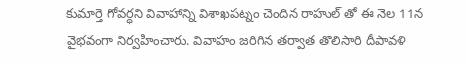కుమార్తె గోవర్ధని వివాహాన్ని విశాఖపట్నం చెందిన రాహుల్ తో ఈ నెల 11న వైభవంగా నిర్వహించారు. వివాహం జరిగిన తర్వాత తొలిసారి దీపావళి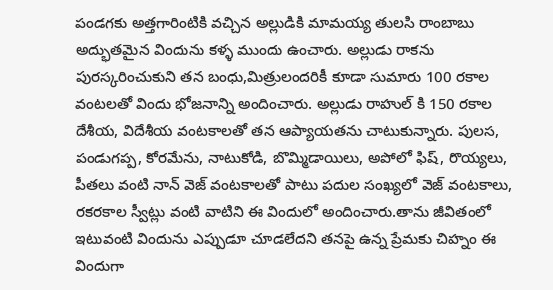పండగకు అత్తగారింటికి వచ్చిన అల్లుడికి మామయ్య తులసి రాంబాబు అద్భుతమైన విందును కళ్ళ ముందు ఉంచారు. అల్లుడు రాకను పురస్కరించుకుని తన బంధు,మిత్రులందరికీ కూడా సుమారు 100 రకాల వంటలతో విందు భోజనాన్ని అందించారు. అల్లుడు రాహుల్ కి 150 రకాల దేశీయ, విదేశీయ వంటకాలతో తన ఆప్యాయతను చాటుకున్నారు. పులస, పండుగప్ప, కోరమేను, నాటుకోడి, బొమ్మిడాయిలు, అపోలో ఫిష్, రొయ్యలు, పీతలు వంటి నాన్ వెజ్ వంటకాలతో పాటు పదుల సంఖ్యలో వెజ్ వంటకాలు, రకరకాల స్వీట్లు వంటి వాటిని ఈ విందులో అందించారు.తాను జీవితంలో ఇటువంటి విందును ఎప్పుడూ చూడలేదని తనపై ఉన్న ప్రేమకు చిహ్నం ఈ విందుగా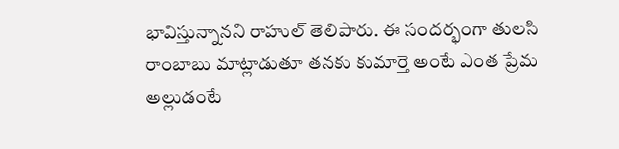భావిస్తున్నానని రాహుల్ తెలిపారు. ఈ సందర్భంగా తులసి రాంబాబు మాట్లాడుతూ తనకు కుమార్తె అంటే ఎంత ప్రేమ అల్లుడంటే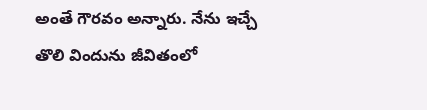అంతే గౌరవం అన్నారు. నేను ఇచ్చే తొలి విందును జీవితంలో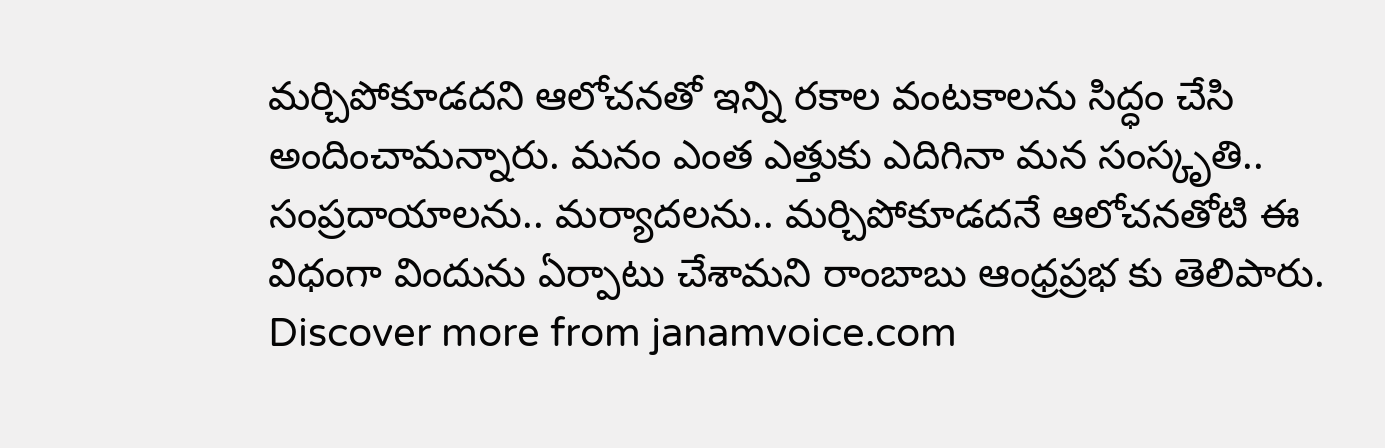మర్చిపోకూడదని ఆలోచనతో ఇన్ని రకాల వంటకాలను సిద్ధం చేసి అందించామన్నారు. మనం ఎంత ఎత్తుకు ఎదిగినా మన సంస్కృతి.. సంప్రదాయాలను.. మర్యాదలను.. మర్చిపోకూడదనే ఆలోచనతోటి ఈ విధంగా విందును ఏర్పాటు చేశామని రాంబాబు ఆంధ్రప్రభ కు తెలిపారు.
Discover more from janamvoice.com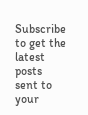Subscribe to get the latest posts sent to your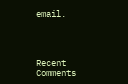email.




Recent Comments